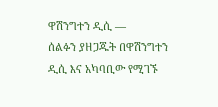ዋሽንግተን ዲሲ —
ሰልፉን ያዘጋጁት በዋሽንግተን ዲሲ እና አካባቢው የሚገኙ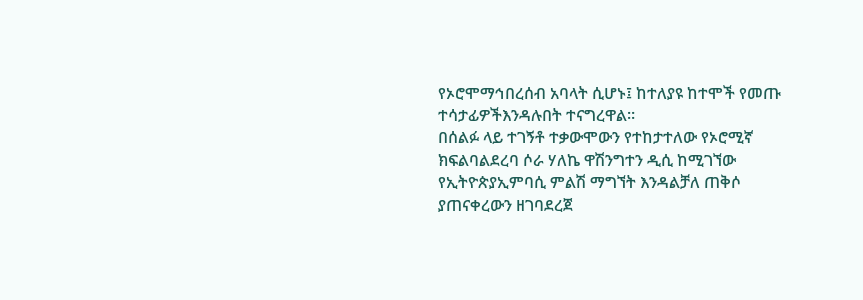የኦሮሞማኅበረሰብ አባላት ሲሆኑ፤ ከተለያዩ ከተሞች የመጡ ተሳታፊዎችእንዳሉበት ተናግረዋል።
በሰልፉ ላይ ተገኝቶ ተቃውሞውን የተከታተለው የኦሮሚኛ ክፍልባልደረባ ሶራ ሃለኬ ዋሽንግተን ዲሲ ከሚገኘው የኢትዮጵያኢምባሲ ምልሽ ማግኘት እንዳልቻለ ጠቅሶ ያጠናቀረውን ዘገባደረጀ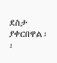ደስታ ያቀርበዋል፡፡